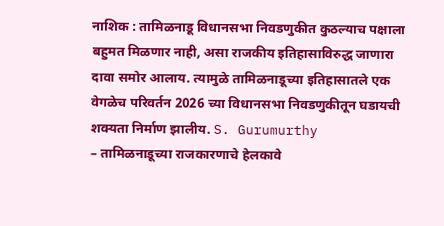नाशिक : तामिळनाडू विधानसभा निवडणुकीत कुठल्याच पक्षाला बहुमत मिळणार नाही, असा राजकीय इतिहासाविरुद्ध जाणारा दावा समोर आलाय. त्यामुळे तामिळनाडूच्या इतिहासातले एक वेगळेच परिवर्तन 2026 च्या विधानसभा निवडणुकीतून घडायची शक्यता निर्माण झालीय. S. Gurumurthy
– तामिळनाडूच्या राजकारणाचे हेलकावे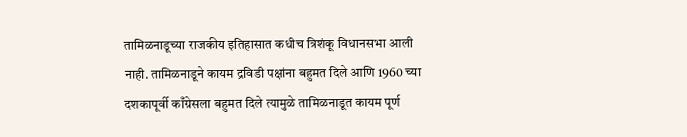तामिळनाडूच्या राजकीय इतिहासात कधीच त्रिशंकू विधानसभा आली नाही. तामिळनाडूने कायम द्रविडी पक्षांना बहुमत दिले आणि 1960 च्या दशकापूर्वी काँग्रेसला बहुमत दिले त्यामुळे तामिळनाडूत कायम पूर्ण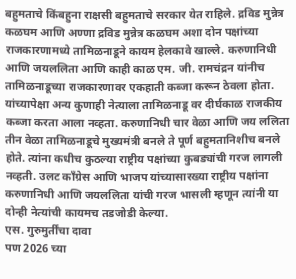बहुमताचे किंबहुना राक्षसी बहुमताचे सरकार येत राहिले. द्रविड मुन्नेत्र कळघम आणि अण्णा द्रविड मुन्नेत्र कळघम अशा दोन पक्षांच्या राजकारणामध्ये तामिळनाडूने कायम हेलकावे खाल्ले. करुणानिधी आणि जयललिता आणि काही काळ एम. जी. रामचंद्रन यांनीच तामिळनाडूच्या राजकारणावर एकहाती कब्जा करून ठेवला होता. यांच्यापेक्षा अन्य कुणाही नेत्याला तामिळनाडू वर दीर्घकाळ राजकीय कब्जा करता आला नव्हता. करुणानिधी चार वेळा आणि जय ललिता तीन वेळा तामिळनाडूचे मुख्यमंत्री बनले ते पूर्ण बहुमतानिशीच बनले होते. त्यांना कधीच कुठल्या राष्ट्रीय पक्षांच्या कुबड्यांची गरज लागली नव्हती. उलट काँग्रेस आणि भाजप यांच्यासारख्या राष्ट्रीय पक्षांना करुणानिधी आणि जयललिता यांची गरज भासली म्हणून त्यांनी या दोन्ही नेत्यांची कायमच तडजोडी केल्या.
एस. गुरुमुर्तींचा दावा
पण 2026 च्या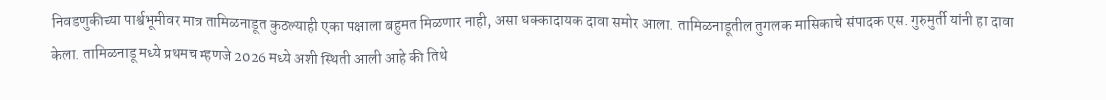निवडणुकीच्या पार्श्वभूमीवर मात्र तामिळनाडूत कुठल्याही एका पक्षाला बहुमत मिळणार नाही, असा धक्कादायक दावा समोर आला. तामिळनाडूतील तुगलक मासिकाचे संपादक एस. गुरुमुर्ती यांनी हा दावा केला. तामिळनाडू मध्ये प्रथमच म्हणजे 2026 मध्ये अशी स्थिती आली आहे की तिथे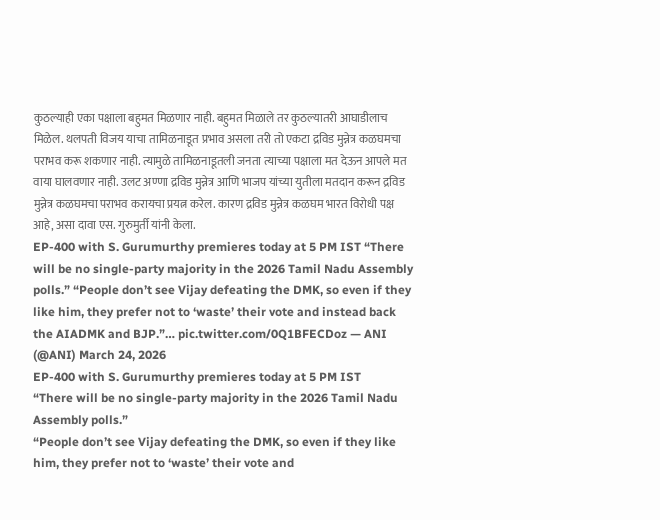कुठल्याही एका पक्षाला बहुमत मिळणार नाही. बहुमत मिळाले तर कुठल्यातरी आघाडीलाच मिळेल. थलपती विजय याचा तामिळनाडूत प्रभाव असला तरी तो एकटा द्रविड मुन्नेत्र कळघमचा पराभव करू शकणार नाही. त्यामुळे तामिळनाडूतली जनता त्याच्या पक्षाला मत देऊन आपले मत वाया घालवणार नाही. उलट अण्णा द्रविड मुन्नेत्र आणि भाजप यांच्या युतीला मतदान करून द्रविड मुन्नेत्र कळघमचा पराभव करायचा प्रयत्न करेल. कारण द्रविड मुन्नेत्र कळघम भारत विरोधी पक्ष आहे, असा दावा एस. गुरुमुर्ती यांनी केला.
EP-400 with S. Gurumurthy premieres today at 5 PM IST “There will be no single-party majority in the 2026 Tamil Nadu Assembly polls.” “People don’t see Vijay defeating the DMK, so even if they like him, they prefer not to ‘waste’ their vote and instead back the AIADMK and BJP.”… pic.twitter.com/0Q1BFECDoz — ANI (@ANI) March 24, 2026
EP-400 with S. Gurumurthy premieres today at 5 PM IST
“There will be no single-party majority in the 2026 Tamil Nadu Assembly polls.”
“People don’t see Vijay defeating the DMK, so even if they like him, they prefer not to ‘waste’ their vote and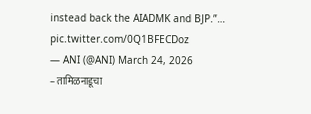instead back the AIADMK and BJP.”… pic.twitter.com/0Q1BFECDoz
— ANI (@ANI) March 24, 2026
– तामिळनाडूचा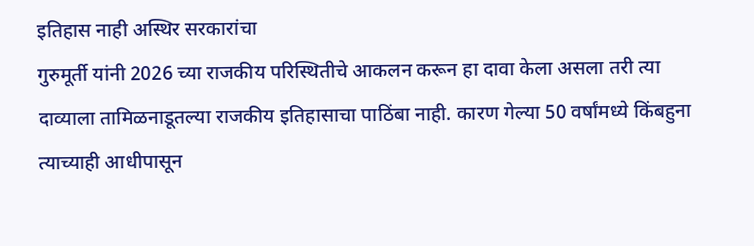इतिहास नाही अस्थिर सरकारांचा
गुरुमूर्ती यांनी 2026 च्या राजकीय परिस्थितीचे आकलन करून हा दावा केला असला तरी त्या दाव्याला तामिळनाडूतल्या राजकीय इतिहासाचा पाठिंबा नाही. कारण गेल्या 50 वर्षांमध्ये किंबहुना त्याच्याही आधीपासून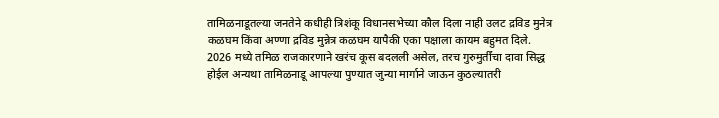तामिळनाडूतल्या जनतेने कधीही त्रिशंकू विधानसभेच्या कौल दिला नाही उलट द्रविड मुनेत्र कळघम किंवा अण्णा द्रविड मुन्नेत्र कळघम यापैकी एका पक्षाला कायम बहुमत दिले. 2026 मध्ये तमिळ राजकारणाने खरंच कूस बदलली असेल, तरच गुरुमुर्तींचा दावा सिद्ध होईल अन्यथा तामिळनाडू आपल्या पुण्यात जुन्या मार्गाने जाऊन कुठल्यातरी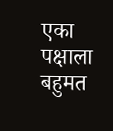एका पक्षाला बहुमत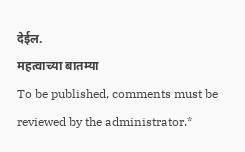देईल.
महत्वाच्या बातम्या
To be published, comments must be reviewed by the administrator.*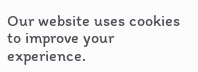Our website uses cookies to improve your experience.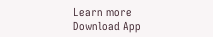Learn more
Download App